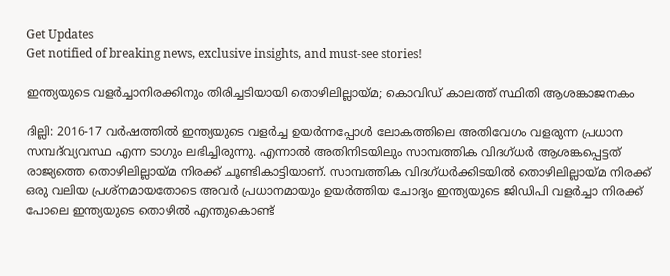Get Updates
Get notified of breaking news, exclusive insights, and must-see stories!

ഇന്ത്യയുടെ വളര്‍ച്ചാനിരക്കിനും തിരിച്ചടിയായി തൊഴിലില്ലായ്മ; കൊവിഡ് കാലത്ത് സ്ഥിതി ആശങ്കാജനകം

ദില്ലി: 2016-17 വര്‍ഷത്തില്‍ ഇന്ത്യയുടെ വളര്‍ച്ച ഉയര്‍ന്നപ്പോള്‍ ലോകത്തിലെ അതിവേഗം വളരുന്ന പ്രധാന സമ്പദ്‌വ്യവസ്ഥ എന്ന ടാഗും ലഭിച്ചിരുന്നു. എന്നാല്‍ അതിനിടയിലും സാമ്പത്തിക വിദഗ്ധര്‍ ആശങ്കപ്പെട്ടത് രാജ്യത്തെ തൊഴിലില്ലായ്മ നിരക്ക് ചൂണ്ടികാട്ടിയാണ്. സാമ്പത്തിക വിദഗ്ധര്‍ക്കിടയില്‍ തൊഴിലില്ലായ്മ നിരക്ക് ഒരു വലിയ പ്രശ്‌നമായതോടെ അവര്‍ പ്രധാനമായും ഉയര്‍ത്തിയ ചോദ്യം ഇന്ത്യയുടെ ജിഡിപി വളര്‍ച്ചാ നിരക്ക് പോലെ ഇന്ത്യയുടെ തൊഴില്‍ എന്തുകൊണ്ട്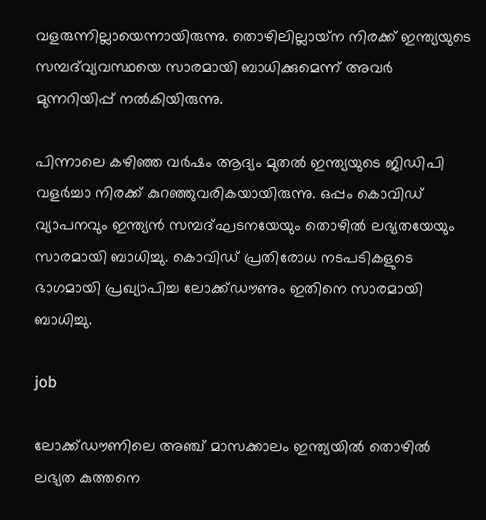വളരുന്നില്ലായെന്നായിരുന്നു. തൊഴിലില്ലായ്‌ന നിരക്ക് ഇന്ത്യയുടെ സമ്പദ്‌വ്യവസ്ഥയെ സാരമായി ബാധിക്കുമെന്ന് അവര്‍ മുന്നറിയിപ്പ് നല്‍കിയിരുന്നു.

പിന്നാലെ കഴിഞ്ഞ വര്‍ഷം ആദ്യം മുതല്‍ ഇന്ത്യയുടെ ജിഡിപി വളര്‍ച്ചാ നിരക്ക് കുറഞ്ഞുവരികയായിരുന്നു. ഒപ്പം കൊവിഡ് വ്യാപനവും ഇന്ത്യന്‍ സമ്പദ്ഘടനയേയും തൊഴില്‍ ലഭ്യതയേയും സാരമായി ബാധിച്ചു. കൊവിഡ് പ്രതിരോധ നടപടികളുടെ ഭാഗമായി പ്രഖ്യാപിച്ച ലോക്ക്ഡൗണും ഇതിനെ സാരമായി ബാധിച്ചു.

job

ലോക്ക്ഡൗണിലെ അഞ്ച് മാസക്കാലം ഇന്ത്യയില്‍ തൊഴില്‍ ലഭ്യത കുത്തനെ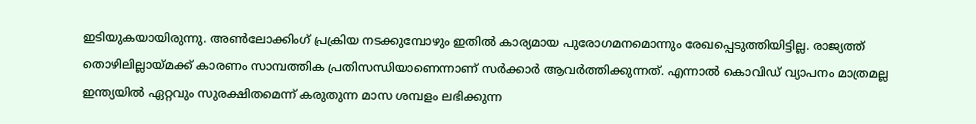ഇടിയുകയായിരുന്നു. അണ്‍ലോക്കിംഗ് പ്രക്രിയ നടക്കുമ്പോഴും ഇതില്‍ കാര്യമായ പുരോഗമനമൊന്നും രേഖപ്പെടുത്തിയിട്ടില്ല. രാജ്യത്ത് തൊഴിലില്ലായ്മക്ക് കാരണം സാമ്പത്തിക പ്രതിസന്ധിയാണെന്നാണ് സര്‍ക്കാര്‍ ആവര്‍ത്തിക്കുന്നത്. എന്നാല്‍ കൊവിഡ് വ്യാപനം മാത്രമല്ല ഇന്ത്യയില്‍ ഏറ്റവും സുരക്ഷിതമെന്ന് കരുതുന്ന മാസ ശമ്പളം ലഭിക്കുന്ന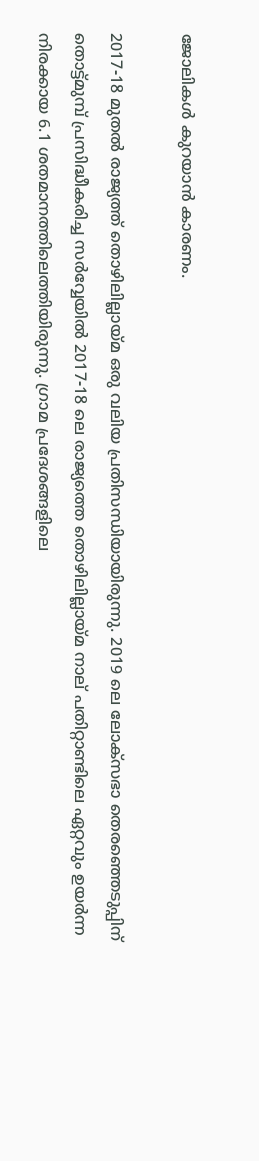ജോലികള്‍ കുറയാന്‍ കാരണം.

2017-18 മുതല്‍ രാജ്യത്ത് തൊഴിലില്ലായ്മ ഒരു വലിയ പ്രതിസന്ധിയായിരുന്നു. 2019 ലെ ലോക്‌സഭാ തെരഞ്ഞെടുപ്പിന് തൊട്ട്മുമ്പ് പ്രസിദ്ധീകരിച്ച സര്‍വ്വേയില്‍ 2017-18 ലെ രാജ്യത്തെ തൊഴിലില്ലായ്മ നാല് പതിറ്റാണ്ടിലെ ഏറ്റവും ഉയര്‍ന്ന നിരക്കായ 6.1 ശതമാനത്തിലെത്തിയിരുന്നു. ഗ്രാമ പ്രദേശങ്ങളിലെ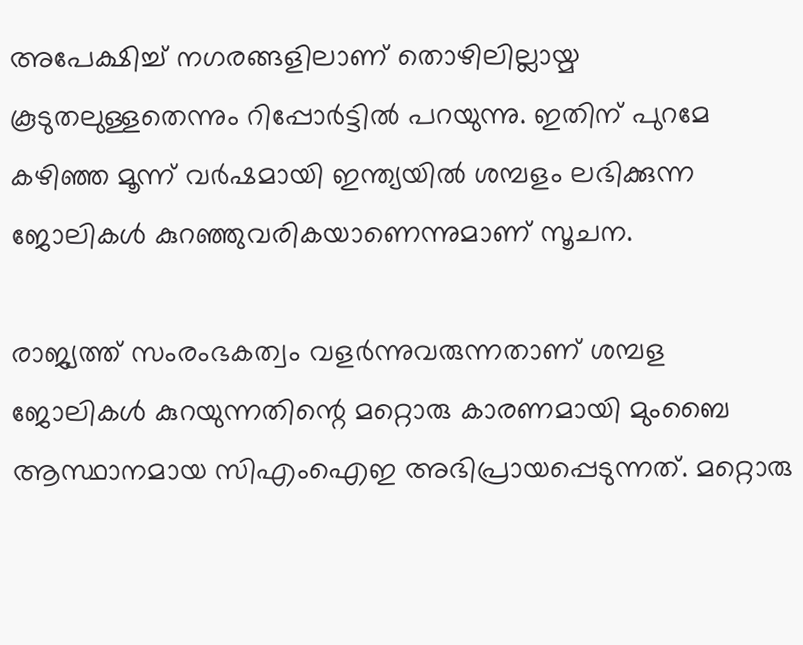അപേക്ഷിച്ച് നഗരങ്ങളിലാണ് തൊഴിലില്ലായ്മ കൂടുതലുള്ളതെന്നും റിപ്പോര്‍ട്ടില്‍ പറയുന്നു. ഇതിന് പുറമേ കഴിഞ്ഞ മൂന്ന് വര്‍ഷമായി ഇന്ത്യയില്‍ ശമ്പളം ലഭിക്കുന്ന ജോലികള്‍ കുറഞ്ഞുവരികയാണെന്നുമാണ് സൂചന.

രാജ്യത്ത് സംരംഭകത്വം വളര്‍ന്നുവരുന്നതാണ് ശമ്പള ജോലികള്‍ കുറയുന്നതിന്റെ മറ്റൊരു കാരണമായി മുംബൈ ആസ്ഥാനമായ സിഎംഐഇ അഭിപ്രായപ്പെടുന്നത്. മറ്റൊരു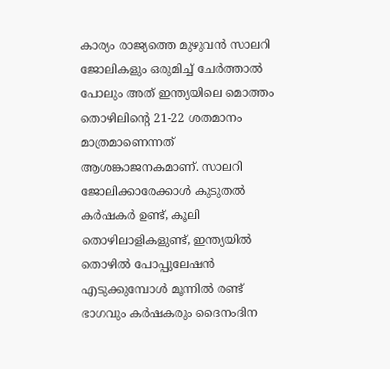കാര്യം രാജ്യത്തെ മുഴുവന്‍ സാലറി ജോലികളും ഒരുമിച്ച് ചേര്‍ത്താല്‍ പോലും അത് ഇന്ത്യയിലെ മൊത്തം തൊഴിലിന്റെ 21-22 ശതമാനം മാത്രമാണെന്നത് ആശങ്കാജനകമാണ്. സാലറി ജോലിക്കാരേക്കാള്‍ കുടുതല്‍ കര്‍ഷകര്‍ ഉണ്ട്, കൂലി തൊഴിലാളികളുണ്ട്, ഇന്ത്യയില്‍ തൊഴില്‍ പോപ്പുലേഷന്‍ എടുക്കുമ്പോള്‍ മൂന്നില്‍ രണ്ട് ഭാഗവും കര്‍ഷകരും ദൈനംദിന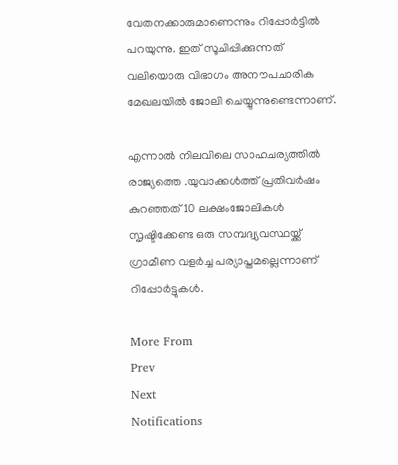വേതനക്കാരുമാണെന്നും റിപ്പോര്‍ട്ടില്‍ പറയുന്നു. ഇത് സൂചിപ്പിക്കുന്നത് വലിയൊരു വിഭാഗം അനൗപചാരിക മേഖലയില്‍ ജോലി ചെയ്യുന്നുണ്ടെന്നാണ്.

എന്നാല്‍ നിലവിലെ സാഹചര്യത്തില്‍ രാജ്യത്തെ .യുവാക്കള്‍ത്ത് പ്രതിവര്‍ഷം കുറഞ്ഞത് 10 ലക്ഷംജോലികള്‍ സൃഷ്ടിക്കേണ്ട ഒരു സമ്പദ്വ്യവസ്ഥയ്ക്ക് ഗ്രാമീണ വളര്‍ച്ച പര്യാപ്തമല്ലെന്നാണ് റിപ്പോര്‍ട്ടുകള്‍.

More From
Prev
Next
Notifications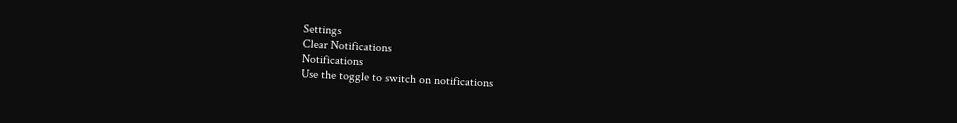Settings
Clear Notifications
Notifications
Use the toggle to switch on notifications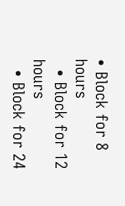• Block for 8 hours
  • Block for 12 hours
  • Block for 24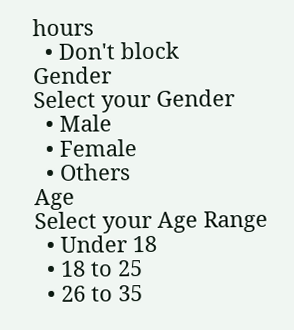hours
  • Don't block
Gender
Select your Gender
  • Male
  • Female
  • Others
Age
Select your Age Range
  • Under 18
  • 18 to 25
  • 26 to 35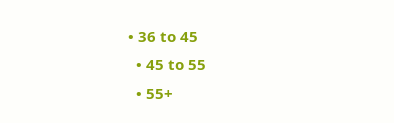• 36 to 45
  • 45 to 55
  • 55+